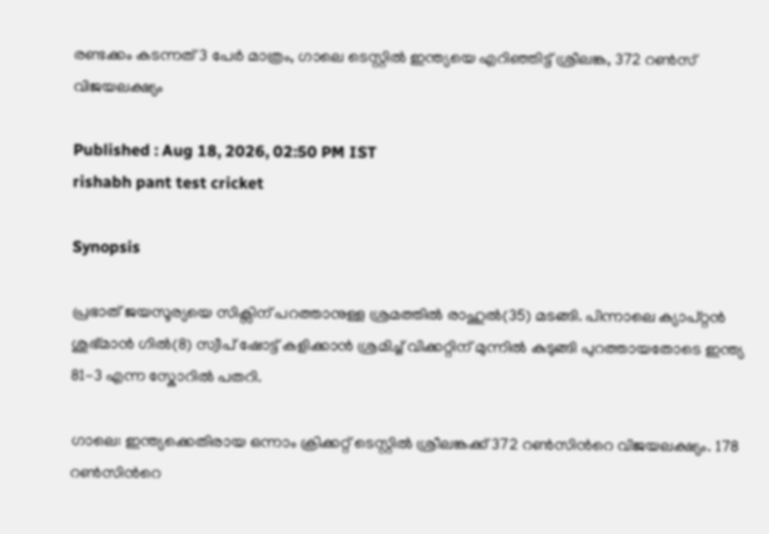രണ്ടക്കം കടന്നത് 3 പേര്‍ മാത്രം, ഗാലെ ടെസ്റ്റില്‍ ഇന്ത്യയെ എറിഞ്ഞിട്ട് ശ്രീലങ്ക, 372 റൺസ് വിജയലക്ഷ്യം

Published : Aug 18, 2026, 02:50 PM IST
rishabh pant test cricket

Synopsis

പ്രഭാത് ജയസൂര്യയെ സിക്സിന് പറത്താനുള്ള ശ്രമത്തില്‍ രാഹുല്‍(35) മടങ്ങി. പിന്നാലെ ക്യാപ്റ്റൻ ശുഭ്മാന്‍ ഗില്‍(8) സ്വീപ് ഷോട്ട് കളിക്കാൻ ശ്രമിച്ച് വിക്കറ്റിന് മുന്നില്‍ കുടുങ്ങി പുറത്തായതോടെ ഇന്ത്യ 81-3 എന്ന സ്കോറില്‍ പതറി.

ഗാലെ: ഇന്ത്യക്കെതിരായ ഒന്നാം ക്രിക്കറ്റ് ടെസ്റ്റിൽ ശ്രീലങ്കക്ക് 372 റണ്‍സിന്‍റെ വിജയലക്ഷ്യം. 178 റണ്‍സിന്‍റെ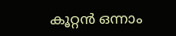കൂറ്റൻ ഒന്നാം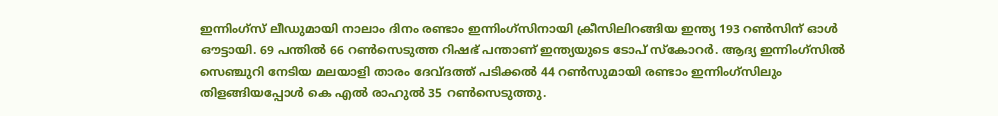ഇന്നിംഗ്സ് ലീഡുമായി നാലാം ദിനം രണ്ടാം ഇന്നിംഗ്സിനായി ക്രീസിലിറങ്ങിയ ഇന്ത്യ 193 റണ്‍സിന് ഓള്‍ ഔട്ടായി. 69 പന്തില്‍ 66 റണ്‍സെടുത്ത റിഷഭ് പന്താണ് ഇന്ത്യയുടെ ടോപ് സ്കോറര്‍. ആദ്യ ഇന്നിംഗ്സില്‍ സെഞ്ചുറി നേടിയ മലയാളി താരം ദേവ്ദത്ത് പടിക്കല്‍ 44 റണ്‍സുമായി രണ്ടാം ഇന്നിംഗ്സിലും തിളങ്ങിയപ്പോള്‍ കെ എല്‍ രാഹുല്‍ 35 റണ്‍സെടുത്തു.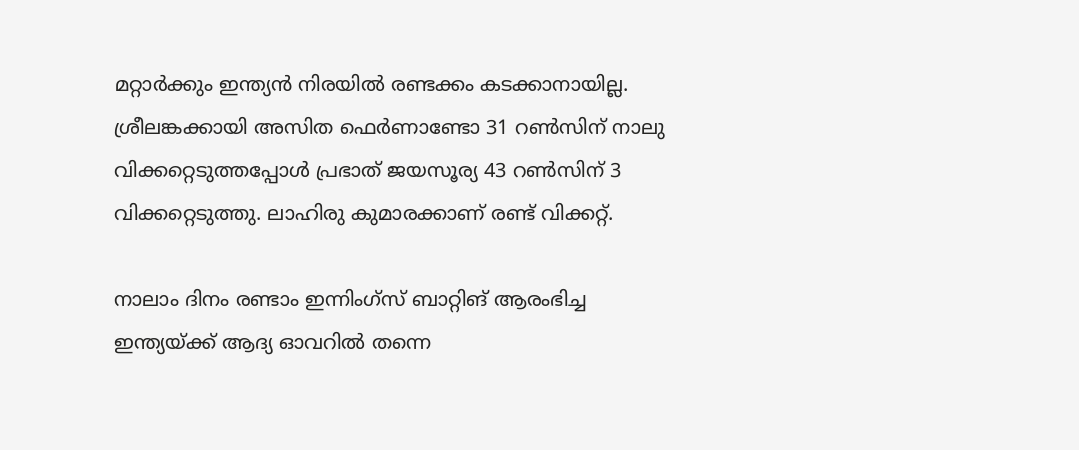മറ്റാര്‍ക്കും ഇന്ത്യൻ നിരയില്‍ രണ്ടക്കം കടക്കാനായില്ല. ശ്രീലങ്കക്കായി അസിത ഫെര്‍ണാണ്ടോ 31 റണ്‍സിന് നാലു വിക്കറ്റെടുത്തപ്പോൾ പ്രഭാത് ജയസൂര്യ 43 റണ്‍സിന് 3 വിക്കറ്റെടുത്തു. ലാഹിരു കുമാരക്കാണ് രണ്ട് വിക്കറ്റ്.

നാലാം ദിനം രണ്ടാം ഇന്നിംഗ്സ് ബാറ്റിങ് ആരംഭിച്ച ഇന്ത്യയ്ക്ക് ആദ്യ ഓവറിൽ തന്നെ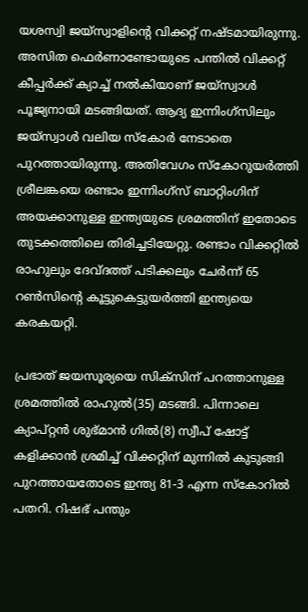യശസ്വി ജയ്‌സ്വാളിന്‍റെ വിക്കറ്റ് നഷ്ടമായിരുന്നു. അസിത ഫെര്‍ണാണ്ടോയുടെ പന്തില്‍ വിക്കറ്റ് കീപ്പർക്ക് ക്യാച്ച് നൽകിയാണ് ജയ്‌സ്വാൾ പൂജ്യനായി മടങ്ങിയത്. ആദ്യ ഇന്നിംഗ്സിലും ജയ്സ്വാള്‍ വലിയ സ്കോര്‍ നേടാതെ പുറത്തായിരുന്നു. അതിവേഗം സ്കോറുയര്‍ത്തി ശ്രീലങ്കയെ രണ്ടാം ഇന്നിംഗ്സ് ബാറ്റിംഗിന് അയക്കാനുള്ള ഇന്ത്യയുടെ ശ്രമത്തിന് ഇതോടെ തുടക്കത്തിലെ തിരിച്ചടിയേറ്റു. രണ്ടാം വിക്കറ്റില്‍ രാഹുലും ദേവ്ദത്ത് പടിക്കലും ചേര്‍ന്ന് 65 റണ്‍സിന്‍റെ കൂട്ടുകെട്ടുയര്‍ത്തി ഇന്ത്യയെ കരകയറ്റി.

പ്രഭാത് ജയസൂര്യയെ സിക്സിന് പറത്താനുള്ള ശ്രമത്തില്‍ രാഹുല്‍(35) മടങ്ങി. പിന്നാലെ ക്യാപ്റ്റൻ ശുഭ്മാന്‍ ഗില്‍(8) സ്വീപ് ഷോട്ട് കളിക്കാൻ ശ്രമിച്ച് വിക്കറ്റിന് മുന്നില്‍ കുടുങ്ങി പുറത്തായതോടെ ഇന്ത്യ 81-3 എന്ന സ്കോറില്‍ പതറി. റിഷഭ് പന്തും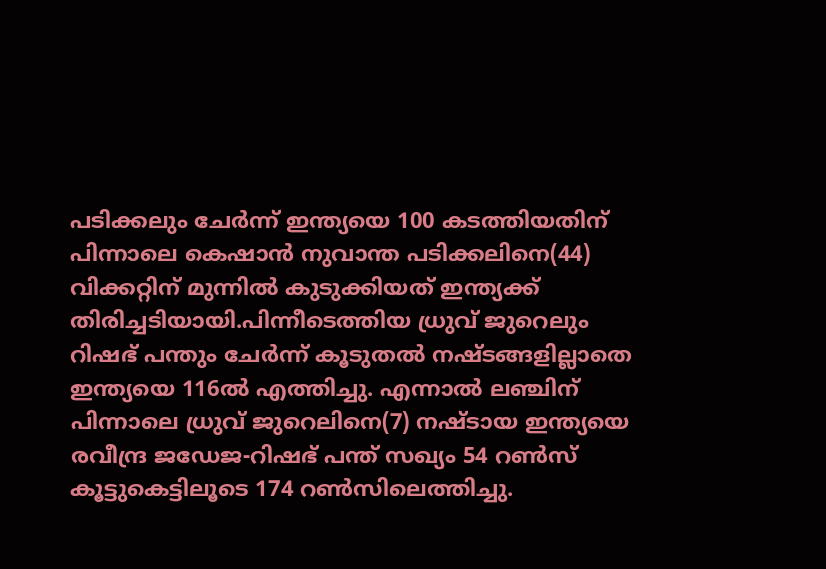പടിക്കലും ചേര്‍ന്ന് ഇന്ത്യയെ 100 കടത്തിയതിന് പിന്നാലെ കെഷാന്‍ നുവാന്ത പടിക്കലിനെ(44) വിക്കറ്റിന് മുന്നില്‍ കുടുക്കിയത് ഇന്ത്യക്ക് തിരിച്ചടിയായി.പിന്നീടെത്തിയ ധ്രുവ് ജുറെലും റിഷഭ് പന്തും ചേര്‍ന്ന് കൂടുതല്‍ നഷ്ടങ്ങളില്ലാതെ ഇന്ത്യയെ 116ൽ എത്തിച്ചു. എന്നാൽ ലഞ്ചിന് പിന്നാലെ ധ്രുവ് ജുറെലിനെ(7) നഷ്ടായ ഇന്ത്യയെ രവീന്ദ്ര ജഡേജ-റിഷഭ് പന്ത് സഖ്യം 54 റണ്‍സ് കൂട്ടുകെട്ടിലൂടെ 174 റണ്‍സിലെത്തിച്ചു.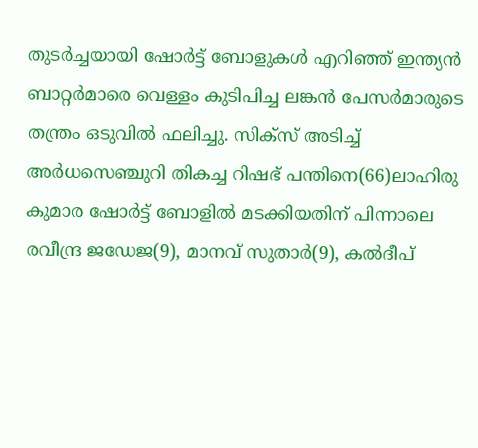തുടര്‍ച്ചയായി ഷോര്‍ട്ട് ബോളുകള്‍ എറിഞ്ഞ് ഇന്ത്യൻ ബാറ്റര്‍മാരെ വെള്ളം കുടിപിച്ച ലങ്കന്‍ പേസര്‍മാരുടെ തന്ത്രം ഒടുവിൽ ഫലിച്ചു. സിക്സ് അടിച്ച് അര്‍ധസെഞ്ചുറി തികച്ച റിഷഭ് പന്തിനെ(66)ലാഹിരു കുമാര ഷോര്‍ട്ട് ബോളില്‍ മടക്കിയതിന് പിന്നാലെ രവീന്ദ്ര ജഡേജ(9), മാനവ് സുതാർ(9), കല്‍ദീപ്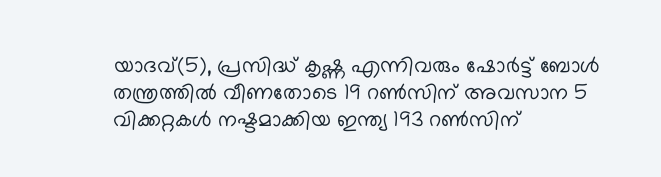യാദവ്(5), പ്രസിദ്ധ് കൃഷ്ണ എന്നിവരും ഷോര്‍ട്ട് ബോള്‍ തന്ത്രത്തില്‍ വീണതോടെ 19 റണ്‍സിന് അവസാന 5 വിക്കറ്റകള്‍ നഷ്ടമാക്കിയ ഇന്ത്യ 193 റണ്‍സിന്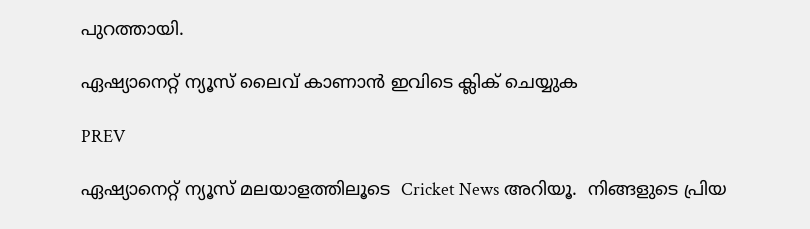പുറത്തായി.

ഏഷ്യാനെറ്റ് ന്യൂസ് ലൈവ് കാണാന്‍ ഇവിടെ ക്ലിക് ചെയ്യുക

PREV

ഏഷ്യാനെറ്റ് ന്യൂസ് മലയാളത്തിലൂടെ  Cricket News അറിയൂ.  നിങ്ങളുടെ പ്രിയ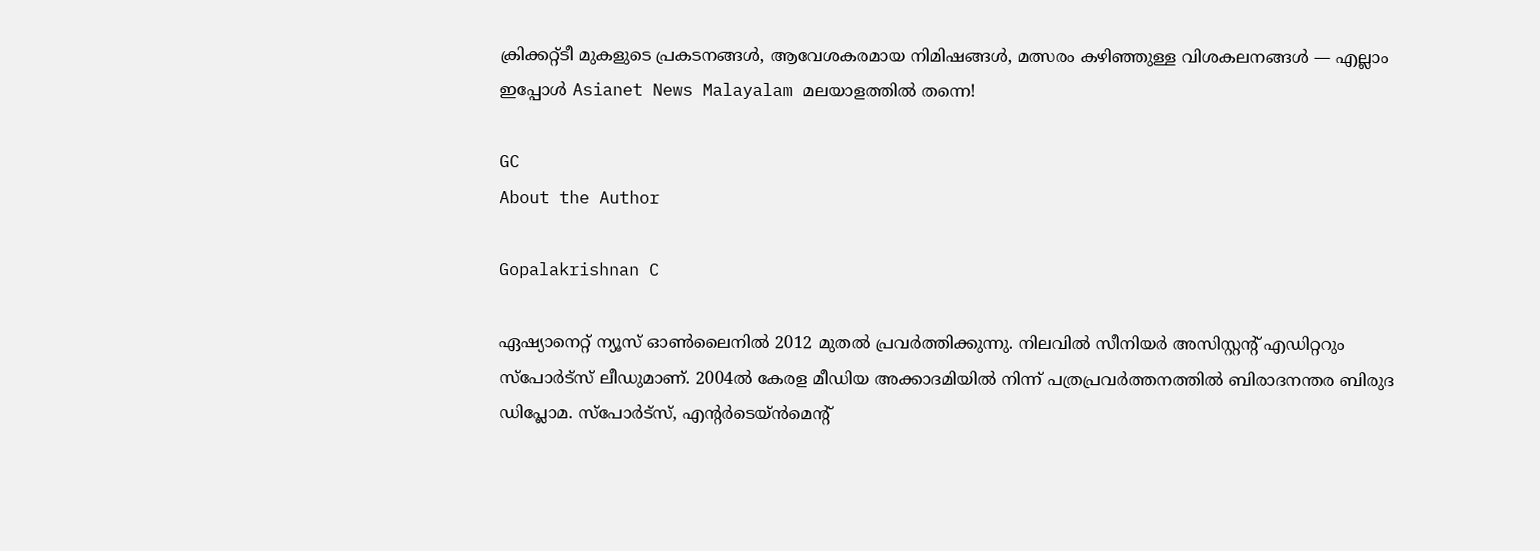ക്രിക്കറ്റ്ടീ മുകളുടെ പ്രകടനങ്ങൾ, ആവേശകരമായ നിമിഷങ്ങൾ, മത്സരം കഴിഞ്ഞുള്ള വിശകലനങ്ങൾ — എല്ലാം ഇപ്പോൾ Asianet News Malayalam മലയാളത്തിൽ തന്നെ!

GC
About the Author

Gopalakrishnan C

ഏഷ്യാനെറ്റ് ന്യൂസ് ഓണ്‍ലൈനില്‍ 2012 മുതല്‍ പ്രവര്‍ത്തിക്കുന്നു. നിലവില്‍ സീനിയര്‍ അസിസ്റ്റന്‍റ് എഡിറ്ററും സ്പോർട്സ് ലീഡുമാണ്. 2004ൽ കേരള മീഡിയ അക്കാദമിയില്‍ നിന്ന് പത്രപ്രവര്‍ത്തനത്തില്‍ ബിരാദനന്തര ബിരുദ ഡിപ്ലോമ. സ്പോര്‍ട്സ്, എന്‍റര്‍ടെയ്ൻമെന്‍റ്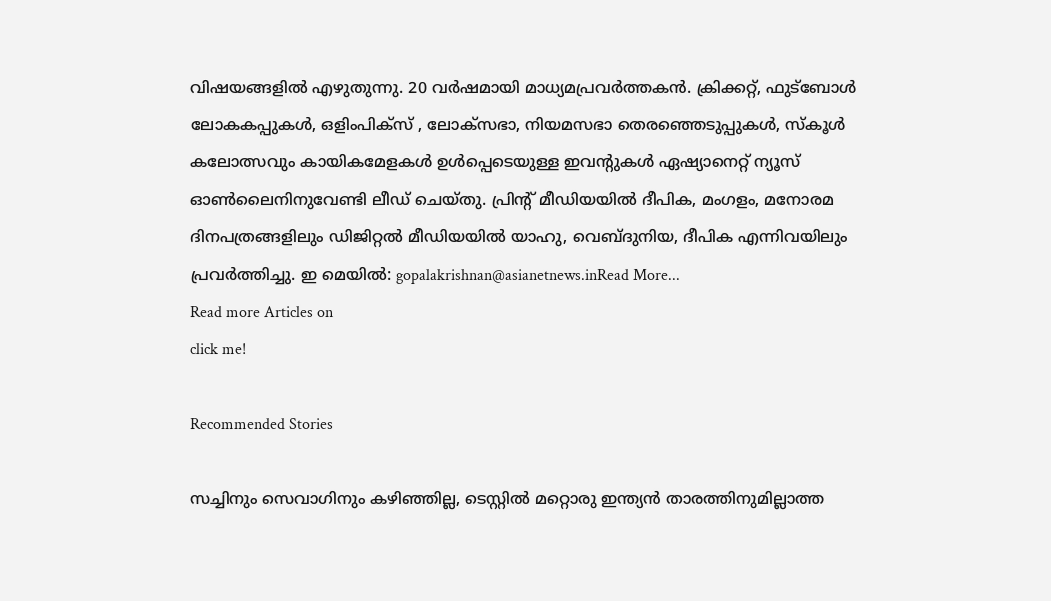വിഷയങ്ങളില്‍ എഴുതുന്നു. 20 വര്‍ഷമായി മാധ്യമപ്രവര്‍ത്തകൻ. ക്രിക്കറ്റ്, ഫുട്ബോള്‍ ലോകകപ്പുകൾ, ഒളിംപിക്സ് , ലോക്സഭാ, നിയമസഭാ തെരഞ്ഞെടുപ്പുകള്‍, സ്കൂള്‍ കലോത്സവും കായികമേളകള്‍ ഉള്‍പ്പെടെയുള്ള ഇവന്‍റുകള്‍ ഏഷ്യാനെറ്റ് ന്യൂസ് ഓണ്‍ലൈനിനുവേണ്ടി ലീഡ് ചെയ്തു. പ്രിന്‍റ് മീഡിയയില്‍ ദീപിക, മംഗളം, മനോരമ ദിനപത്രങ്ങളിലും ഡിജിറ്റൽ മീഡിയയില്‍ യാഹു, വെബ്ദുനിയ, ദീപിക എന്നിവയിലും പ്രവര്‍ത്തിച്ചു. ഇ മെയില്‍: gopalakrishnan@asianetnews.inRead More...
Read more Articles on
click me!

Recommended Stories

സച്ചിനും സെവാഗിനും കഴിഞ്ഞില്ല, ടെസ്റ്റില്‍ മറ്റൊരു ഇന്ത്യൻ താരത്തിനുമില്ലാത്ത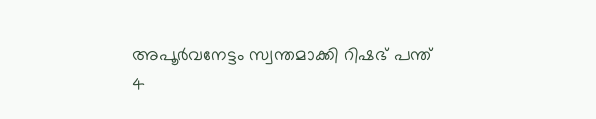അപൂര്‍വനേട്ടം സ്വന്തമാക്കി റിഷഭ് പന്ത്
4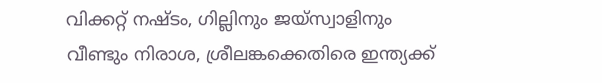വിക്കറ്റ് നഷ്ടം, ഗില്ലിനും ജയ്സ്വാളിനും വീണ്ടും നിരാശ, ശ്രീലങ്കക്കെതിരെ ഇന്ത്യക്ക്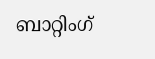ബാറ്റിംഗ്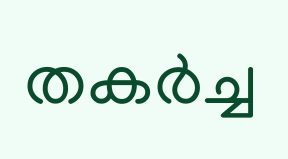തകര്‍ച്ച